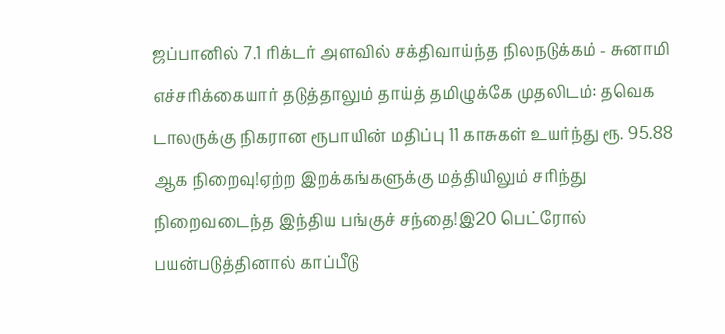ஜப்பானில் 7.1 ரிக்டர் அளவில் சக்திவாய்ந்த நிலநடுக்கம் - சுனாமி எச்சரிக்கையார் தடுத்தாலும் தாய்த் தமிழுக்கே முதலிடம்: தவெக டாலருக்கு நிகரான ரூபாயின் மதிப்பு 11 காசுகள் உயர்ந்து ரூ. 95.88 ஆக நிறைவு!ஏற்ற இறக்கங்களுக்கு மத்தியிலும் சரிந்து நிறைவடைந்த இந்திய பங்குச் சந்தை!இ20 பெட்ரோல் பயன்படுத்தினால் காப்பீடு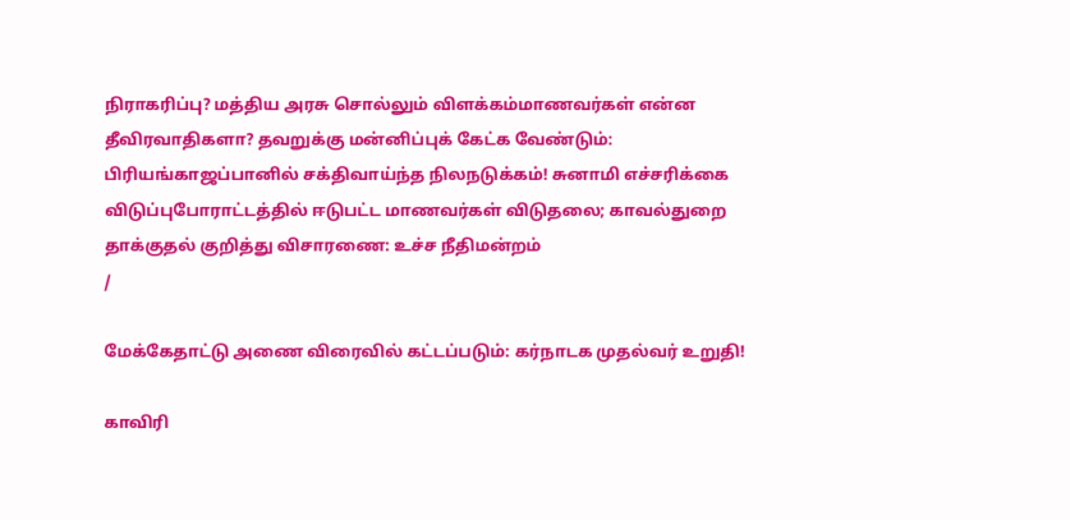நிராகரிப்பு? மத்திய அரசு சொல்லும் விளக்கம்மாணவர்கள் என்ன தீவிரவாதிகளா? தவறுக்கு மன்னிப்புக் கேட்க வேண்டும்: பிரியங்காஜப்பானில் சக்திவாய்ந்த நிலநடுக்கம்! சுனாமி எச்சரிக்கை விடுப்புபோராட்டத்தில் ஈடுபட்ட மாணவர்கள் விடுதலை; காவல்துறை தாக்குதல் குறித்து விசாரணை: உச்ச நீதிமன்றம்
/

மேக்கேதாட்டு அணை விரைவில் கட்டப்படும்: கர்நாடக முதல்வர் உறுதி!

காவிரி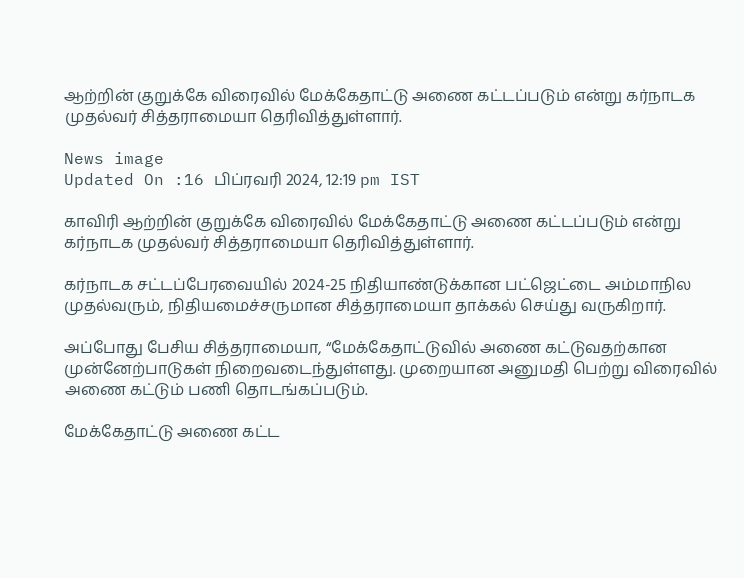ஆற்றின் குறுக்கே விரைவில் மேக்கேதாட்டு அணை கட்டப்படும் என்று கர்நாடக முதல்வர் சித்தராமையா தெரிவித்துள்ளார்.

News image
Updated On :16 பிப்ரவரி 2024, 12:19 pm IST

காவிரி ஆற்றின் குறுக்கே விரைவில் மேக்கேதாட்டு அணை கட்டப்படும் என்று கர்நாடக முதல்வர் சித்தராமையா தெரிவித்துள்ளார்.

கர்நாடக சட்டப்பேரவையில் 2024-25 நிதியாண்டுக்கான பட்ஜெட்டை அம்மாநில முதல்வரும், நிதியமைச்சருமான சித்தராமையா தாக்கல் செய்து வருகிறார்.

அப்போது பேசிய சித்தராமையா, “மேக்கேதாட்டுவில் அணை கட்டுவதற்கான முன்னேற்பாடுகள் நிறைவடைந்துள்ளது. முறையான அனுமதி பெற்று விரைவில் அணை கட்டும் பணி தொடங்கப்படும்.

மேக்கேதாட்டு அணை கட்ட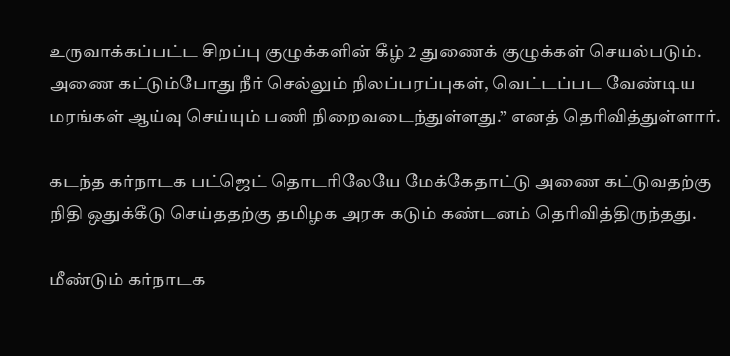உருவாக்கப்பட்ட சிறப்பு குழுக்களின் கீழ் 2 துணைக் குழுக்கள் செயல்படும். அணை கட்டும்போது நீர் செல்லும் நிலப்பரப்புகள், வெட்டப்பட வேண்டிய மரங்கள் ஆய்வு செய்யும் பணி நிறைவடைந்துள்ளது.” எனத் தெரிவித்துள்ளார்.

கடந்த கர்நாடக பட்ஜெட் தொடரிலேயே மேக்கேதாட்டு அணை கட்டுவதற்கு நிதி ஒதுக்கீடு செய்ததற்கு தமிழக அரசு கடும் கண்டனம் தெரிவித்திருந்தது.

மீண்டும் கர்நாடக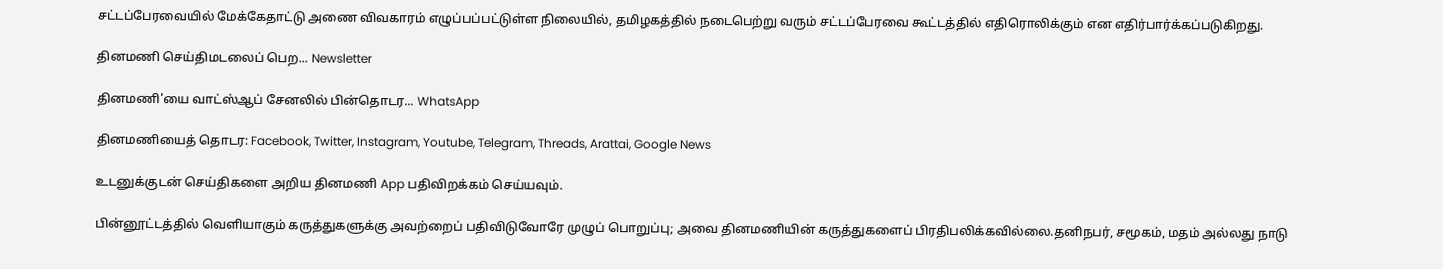சட்டப்பேரவையில் மேக்கேதாட்டு அணை விவகாரம் எழுப்பப்பட்டுள்ள நிலையில், தமிழகத்தில் நடைபெற்று வரும் சட்டப்பேரவை கூட்டத்தில் எதிரொலிக்கும் என எதிர்பார்க்கப்படுகிறது.

தினமணி செய்திமடலைப் பெற... Newsletter

தினமணி'யை வாட்ஸ்ஆப் சேனலில் பின்தொடர... WhatsApp

தினமணியைத் தொடர: Facebook, Twitter, Instagram, Youtube, Telegram, Threads, Arattai, Google News

உடனுக்குடன் செய்திகளை அறிய தினமணி App பதிவிறக்கம் செய்யவும்.

பின்னூட்டத்தில் வெளியாகும் கருத்துகளுக்கு அவற்றைப் பதிவிடுவோரே முழுப் பொறுப்பு; அவை தினமணியின் கருத்துகளைப் பிரதிபலிக்கவில்லை.தனிநபர், சமூகம், மதம் அல்லது நாடு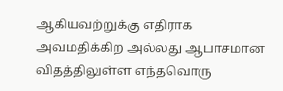ஆகியவற்றுக்கு எதிராக அவமதிக்கிற அல்லது ஆபாசமான விதத்திலுள்ள எந்தவொரு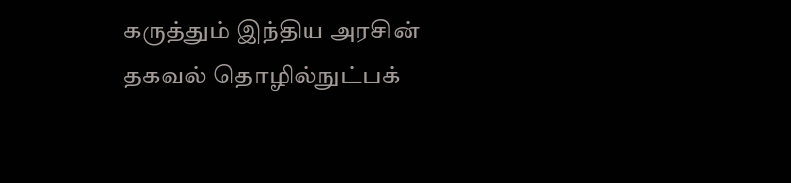கருத்தும் இந்திய அரசின் தகவல் தொழில்நுட்பக்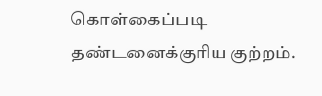கொள்கைப்படி தண்டனைக்குரிய குற்றம்.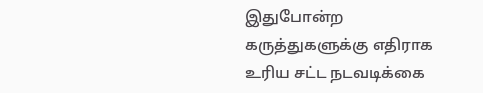இதுபோன்ற கருத்துகளுக்கு எதிராக உரிய சட்ட நடவடிக்கை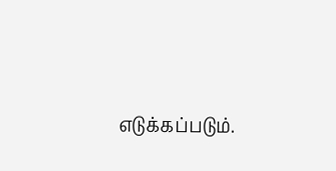எடுக்கப்படும்.